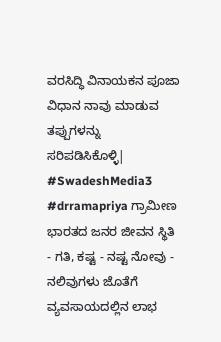ವರಸಿದ್ಧಿ ವಿನಾಯಕನ ಪೂಜಾ ವಿಧಾನ ನಾವು ಮಾಡುವ ತಪ್ಪುಗಳನ್ನು ಸರಿಪಡಿಸಿಕೊಳ್ಳಿ|
#SwadeshMedia3 #drramapriya ಗ್ರಾಮೀಣ ಭಾರತದ ಜನರ ಜೀವನ ಸ್ಥಿತಿ - ಗತಿ, ಕಷ್ಟ - ನಷ್ಟ ನೋವು - ನಲಿವುಗಳು ಜೊತೆಗೆ ವ್ಯವಸಾಯದಲ್ಲಿನ ಲಾಭ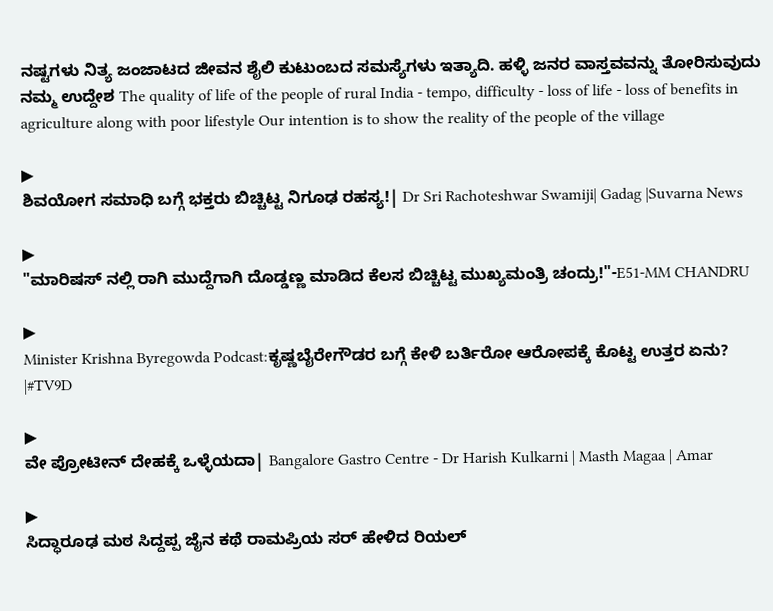ನಷ್ಟಗಳು ನಿತ್ಯ ಜಂಜಾಟದ ಜೀವನ ಶೈಲಿ ಕುಟುಂಬದ ಸಮಸ್ಯೆಗಳು ಇತ್ಯಾದಿ. ಹಳ್ಳಿ ಜನರ ವಾಸ್ತವವನ್ನು ತೋರಿಸುವುದು ನಮ್ಮ ಉದ್ದೇಶ The quality of life of the people of rural India - tempo, difficulty - loss of life - loss of benefits in agriculture along with poor lifestyle Our intention is to show the reality of the people of the village

▶
ಶಿವಯೋಗ ಸಮಾಧಿ ಬಗ್ಗೆ ಭಕ್ತರು ಬಿಚ್ಚಿಟ್ಟ ನಿಗೂಢ ರಹಸ್ಯ!| Dr Sri Rachoteshwar Swamiji| Gadag |Suvarna News

▶
"ಮಾರಿಷಸ್ ನಲ್ಲಿ ರಾಗಿ ಮುದ್ದೆಗಾಗಿ ದೊಡ್ಡಣ್ಣ ಮಾಡಿದ ಕೆಲಸ ಬಿಚ್ಚಿಟ್ಟ ಮುಖ್ಯಮಂತ್ರಿ ಚಂದ್ರು!"-E51-MM CHANDRU

▶
Minister Krishna Byregowda Podcast:ಕೃಷ್ಣಬೈರೇಗೌಡರ ಬಗ್ಗೆ ಕೇಳಿ ಬರ್ತಿರೋ ಆರೋಪಕ್ಕೆ ಕೊಟ್ಟ ಉತ್ತರ ಏನು? |#TV9D

▶
ವೇ ಪ್ರೋಟೀನ್ ದೇಹಕ್ಕೆ ಒಳ್ಳೆಯದಾ| Bangalore Gastro Centre - Dr Harish Kulkarni | Masth Magaa | Amar

▶
ಸಿದ್ಧಾರೂಢ ಮಠ ಸಿದ್ದಪ್ಪ ಜೈನ ಕಥೆ ರಾಮಪ್ರಿಯ ಸರ್ ಹೇಳಿದ ರಿಯಲ್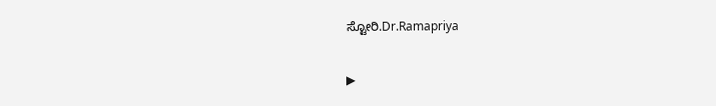ಸ್ಟೋರಿ.Dr.Ramapriya

▶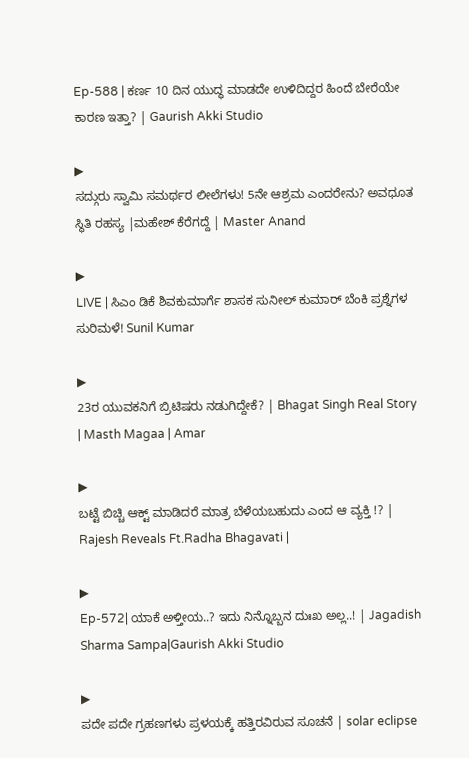Ep-588 | ಕರ್ಣ 10 ದಿನ ಯುದ್ಧ ಮಾಡದೇ ಉಳಿದಿದ್ದರ ಹಿಂದೆ ಬೇರೆಯೇ ಕಾರಣ ಇತ್ತಾ? | Gaurish Akki Studio

▶
ಸದ್ಗುರು ಸ್ವಾಮಿ ಸಮರ್ಥರ ಲೀಲೆಗಳು! 5ನೇ ಆಶ್ರಮ ಎಂದರೇನು? ಅವಧೂತ ಸ್ಥಿತಿ ರಹಸ್ಯ |ಮಹೇಶ್ ಕೆರೆಗದ್ದೆ | Master Anand

▶
LIVE | ಸಿಎಂ ಡಿಕೆ ಶಿವಕುಮಾರ್ಗೆ ಶಾಸಕ ಸುನೀಲ್ ಕುಮಾರ್ ಬೆಂಕಿ ಪ್ರಶ್ನೆಗಳ ಸುರಿಮಳೆ! Sunil Kumar

▶
23ರ ಯುವಕನಿಗೆ ಬ್ರಿಟಿಷರು ನಡುಗಿದ್ದೇಕೆ? | Bhagat Singh Real Story | Masth Magaa | Amar

▶
ಬಟ್ಟೆ ಬಿಚ್ಚಿ ಆಕ್ಟ್ ಮಾಡಿದರೆ ಮಾತ್ರ ಬೆಳೆಯಬಹುದು ಎಂದ ಆ ವ್ಯಕ್ತಿ !? | Rajesh Reveals Ft.Radha Bhagavati |

▶
Ep-572| ಯಾಕೆ ಅಳ್ತೀಯ..? ಇದು ನಿನ್ನೊಬ್ಬನ ದುಃಖ ಅಲ್ಲ..! | Jagadish Sharma Sampa|Gaurish Akki Studio

▶
ಪದೇ ಪದೇ ಗ್ರಹಣಗಳು ಪ್ರಳಯಕ್ಕೆ ಹತ್ತಿರವಿರುವ ಸೂಚನೆ | solar eclipse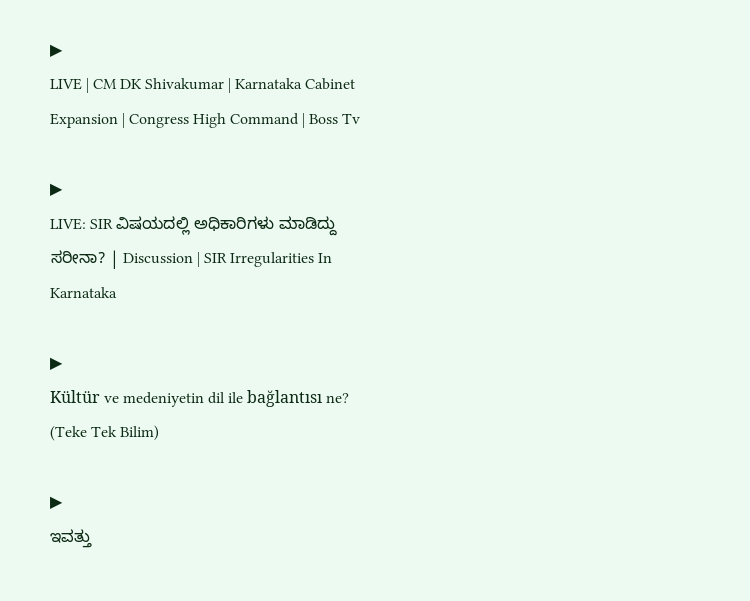▶
LIVE | CM DK Shivakumar | Karnataka Cabinet Expansion | Congress High Command | Boss Tv

▶
LIVE: SIR ವಿಷಯದಲ್ಲಿ ಅಧಿಕಾರಿಗಳು ಮಾಡಿದ್ದು ಸರೀನಾ? | Discussion | SIR Irregularities In Karnataka

▶
Kültür ve medeniyetin dil ile bağlantısı ne? (Teke Tek Bilim)

▶
ಇವತ್ತು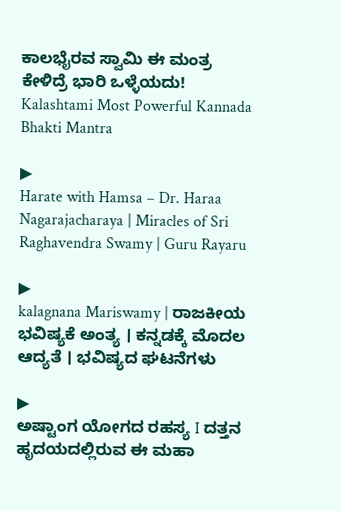ಕಾಲಭೈರವ ಸ್ವಾಮಿ ಈ ಮಂತ್ರ ಕೇಳಿದ್ರೆ ಭಾರಿ ಒಳ್ಳೆಯದು! Kalashtami Most Powerful Kannada Bhakti Mantra

▶
Harate with Hamsa – Dr. Haraa Nagarajacharaya | Miracles of Sri Raghavendra Swamy | Guru Rayaru

▶
kalagnana Mariswamy | ರಾಜಕೀಯ ಭವಿಷ್ಯಕೆ ಅಂತ್ಯ । ಕನ್ನಡಕ್ಕೆ ಮೊದಲ ಆದ್ಯತೆ । ಭವಿಷ್ಯದ ಘಟನೆಗಳು

▶
ಅಷ್ಟಾಂಗ ಯೋಗದ ರಹಸ್ಯ I ದತ್ತನ ಹೃದಯದಲ್ಲಿರುವ ಈ ಮಹಾ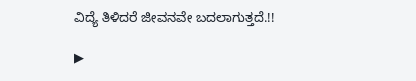ವಿದ್ಯೆ ತಿಳಿದರೆ ಜೀವನವೇ ಬದಲಾಗುತ್ತದೆ.!!

▶